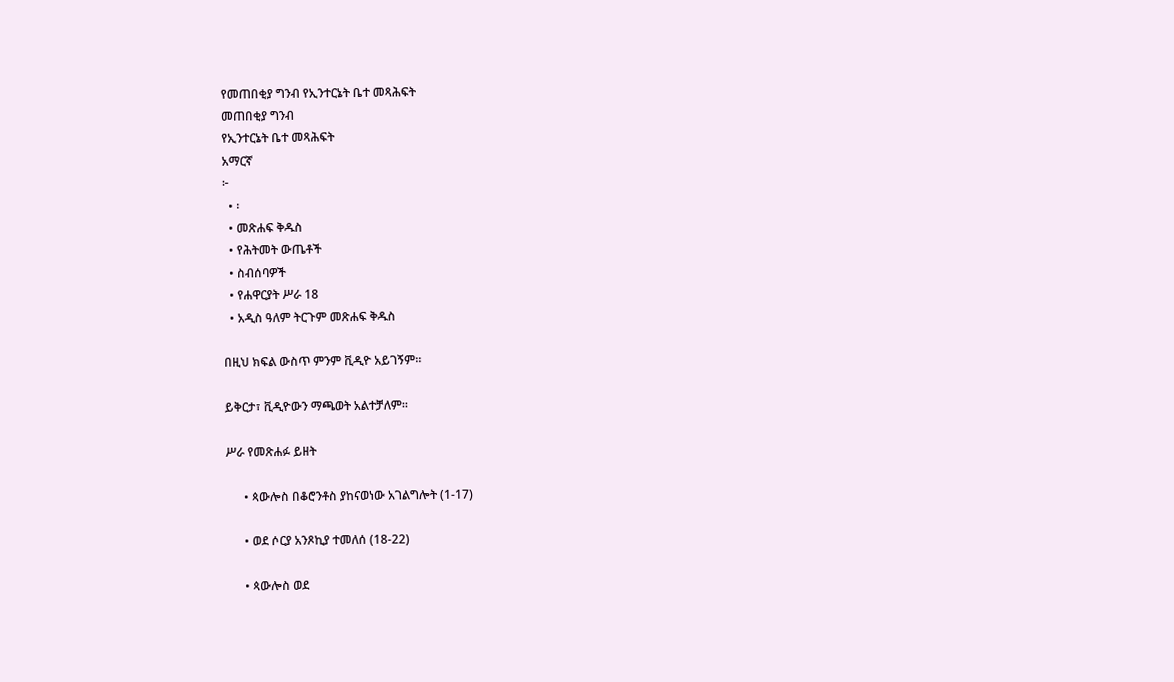የመጠበቂያ ግንብ የኢንተርኔት ቤተ መጻሕፍት
መጠበቂያ ግንብ
የኢንተርኔት ቤተ መጻሕፍት
አማርኛ
፦
  • ፡
  • መጽሐፍ ቅዱስ
  • የሕትመት ውጤቶች
  • ስብሰባዎች
  • የሐዋርያት ሥራ 18
  • አዲስ ዓለም ትርጉም መጽሐፍ ቅዱስ

በዚህ ክፍል ውስጥ ምንም ቪዲዮ አይገኝም።

ይቅርታ፣ ቪዲዮውን ማጫወት አልተቻለም።

ሥራ የመጽሐፉ ይዘት

      • ጳውሎስ በቆሮንቶስ ያከናወነው አገልግሎት (1-17)

      • ወደ ሶርያ አንጾኪያ ተመለሰ (18-22)

      • ጳውሎስ ወደ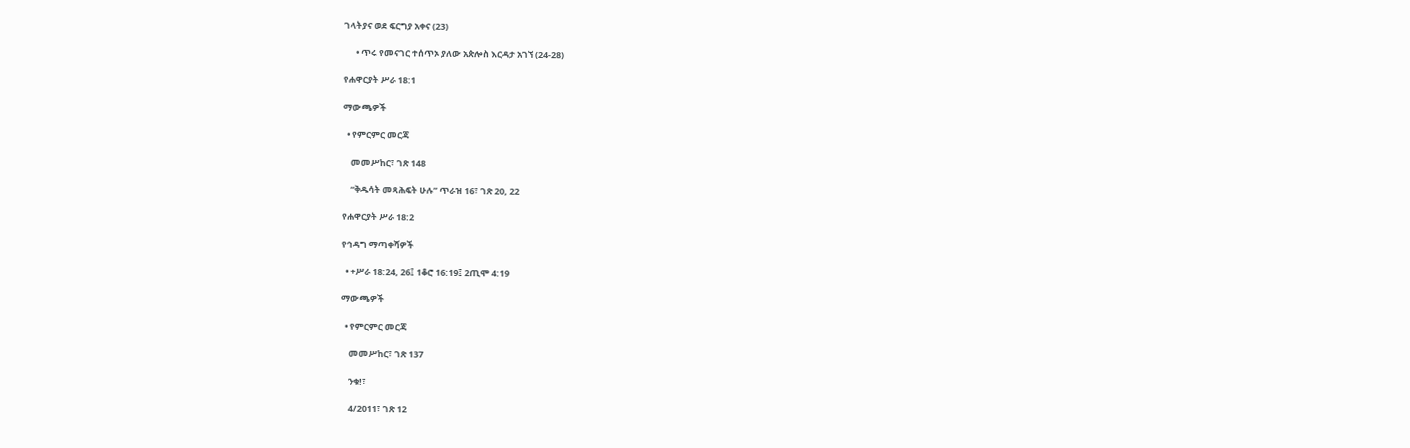ገላትያና ወደ ፍርግያ አቀና (23)

      • ጥሩ የመናገር ተሰጥኦ ያለው አጵሎስ እርዳታ አገኘ (24-28)

የሐዋርያት ሥራ 18:1

ማውጫዎች

  • የምርምር መርጃ

    መመሥከር፣ ገጽ 148

    “ቅዱሳት መጻሕፍት ሁሉ” ጥራዝ 16፣ ገጽ 20, 22

የሐዋርያት ሥራ 18:2

የኅዳግ ማጣቀሻዎች

  • +ሥራ 18:24, 26፤ 1ቆሮ 16:19፤ 2ጢሞ 4:19

ማውጫዎች

  • የምርምር መርጃ

    መመሥከር፣ ገጽ 137

    ንቁ!፣

    4/2011፣ ገጽ 12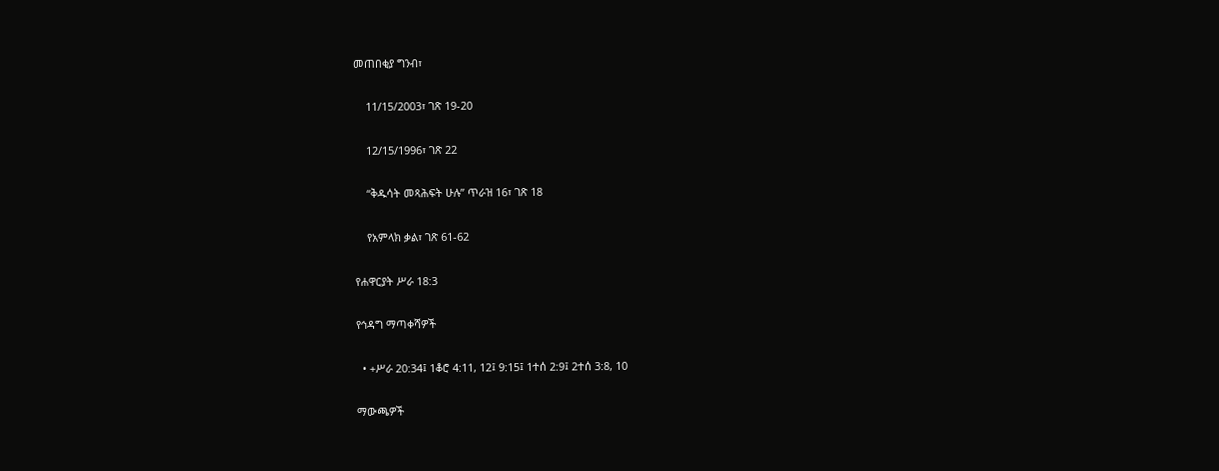መጠበቂያ ግንብ፣

    11/15/2003፣ ገጽ 19-20

    12/15/1996፣ ገጽ 22

    “ቅዱሳት መጻሕፍት ሁሉ” ጥራዝ 16፣ ገጽ 18

    የአምላክ ቃል፣ ገጽ 61-62

የሐዋርያት ሥራ 18:3

የኅዳግ ማጣቀሻዎች

  • +ሥራ 20:34፤ 1ቆሮ 4:11, 12፤ 9:15፤ 1ተሰ 2:9፤ 2ተሰ 3:8, 10

ማውጫዎች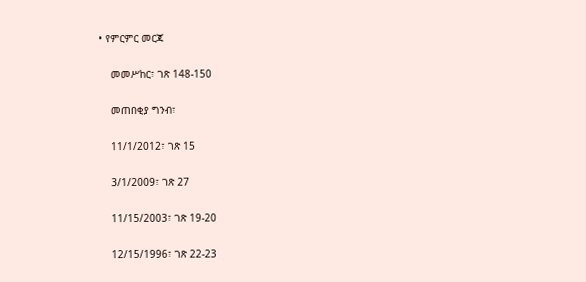• የምርምር መርጃ

    መመሥከር፣ ገጽ 148-150

    መጠበቂያ ግንብ፣

    11/1/2012፣ ገጽ 15

    3/1/2009፣ ገጽ 27

    11/15/2003፣ ገጽ 19-20

    12/15/1996፣ ገጽ 22-23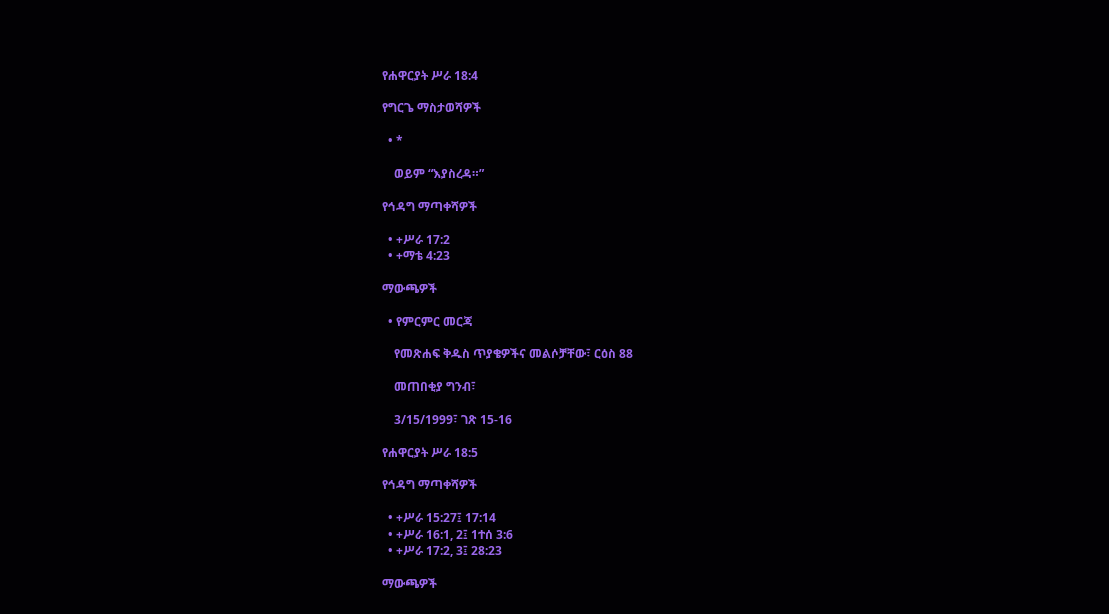የሐዋርያት ሥራ 18:4

የግርጌ ማስታወሻዎች

  • *

    ወይም “እያስረዳ።”

የኅዳግ ማጣቀሻዎች

  • +ሥራ 17:2
  • +ማቴ 4:23

ማውጫዎች

  • የምርምር መርጃ

    የመጽሐፍ ቅዱስ ጥያቄዎችና መልሶቻቸው፣ ርዕስ 88

    መጠበቂያ ግንብ፣

    3/15/1999፣ ገጽ 15-16

የሐዋርያት ሥራ 18:5

የኅዳግ ማጣቀሻዎች

  • +ሥራ 15:27፤ 17:14
  • +ሥራ 16:1, 2፤ 1ተሰ 3:6
  • +ሥራ 17:2, 3፤ 28:23

ማውጫዎች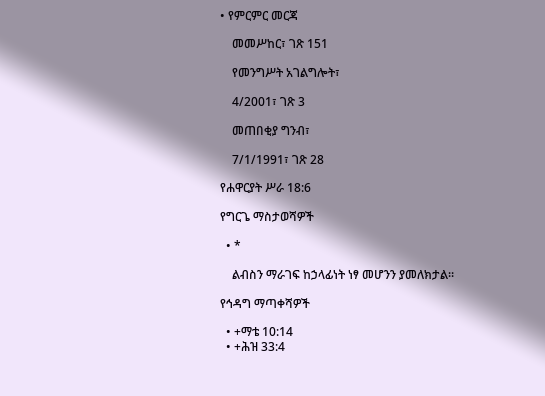• የምርምር መርጃ

    መመሥከር፣ ገጽ 151

    የመንግሥት አገልግሎት፣

    4/2001፣ ገጽ 3

    መጠበቂያ ግንብ፣

    7/1/1991፣ ገጽ 28

የሐዋርያት ሥራ 18:6

የግርጌ ማስታወሻዎች

  • *

    ልብስን ማራገፍ ከኃላፊነት ነፃ መሆንን ያመለክታል።

የኅዳግ ማጣቀሻዎች

  • +ማቴ 10:14
  • +ሕዝ 33:4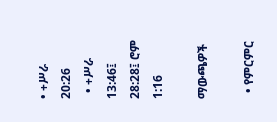• +ሥራ 20:26
  • +ሥራ 13:46፤ 28:28፤ ሮም 1:16

ማውጫዎች

  • የምርምር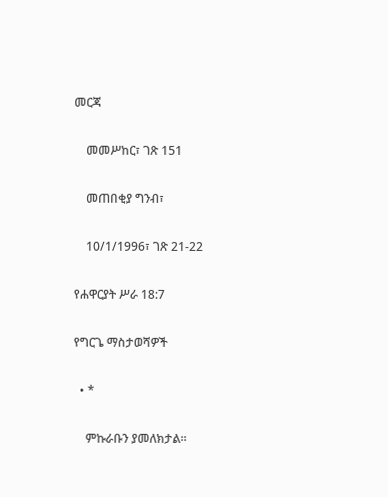መርጃ

    መመሥከር፣ ገጽ 151

    መጠበቂያ ግንብ፣

    10/1/1996፣ ገጽ 21-22

የሐዋርያት ሥራ 18:7

የግርጌ ማስታወሻዎች

  • *

    ምኩራቡን ያመለክታል።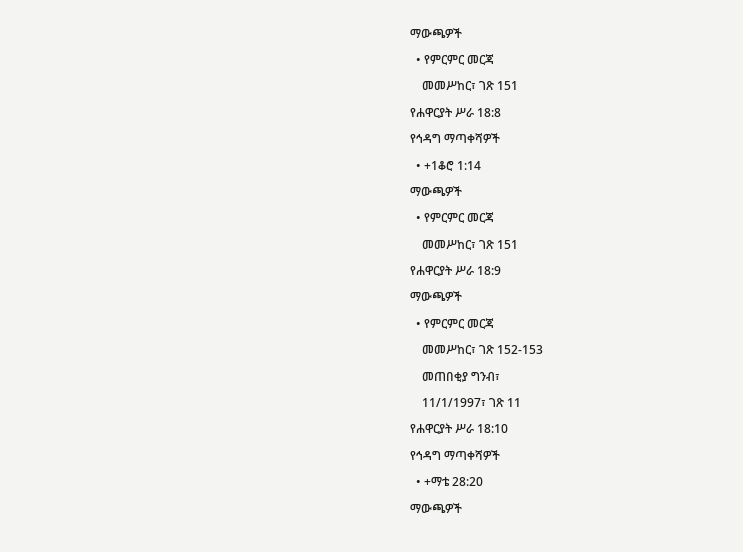ማውጫዎች

  • የምርምር መርጃ

    መመሥከር፣ ገጽ 151

የሐዋርያት ሥራ 18:8

የኅዳግ ማጣቀሻዎች

  • +1ቆሮ 1:14

ማውጫዎች

  • የምርምር መርጃ

    መመሥከር፣ ገጽ 151

የሐዋርያት ሥራ 18:9

ማውጫዎች

  • የምርምር መርጃ

    መመሥከር፣ ገጽ 152-153

    መጠበቂያ ግንብ፣

    11/1/1997፣ ገጽ 11

የሐዋርያት ሥራ 18:10

የኅዳግ ማጣቀሻዎች

  • +ማቴ 28:20

ማውጫዎች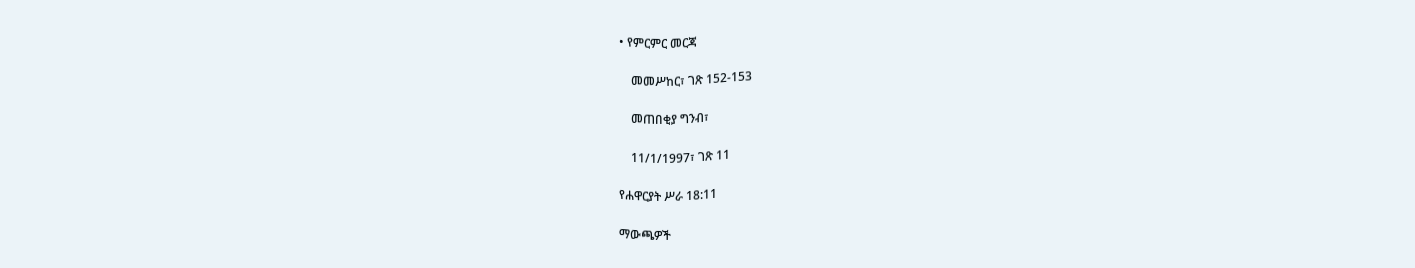• የምርምር መርጃ

    መመሥከር፣ ገጽ 152-153

    መጠበቂያ ግንብ፣

    11/1/1997፣ ገጽ 11

የሐዋርያት ሥራ 18:11

ማውጫዎች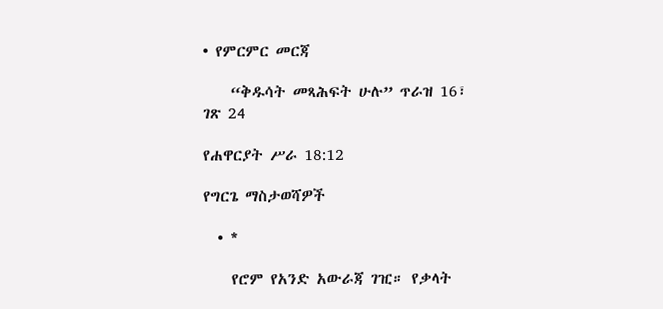• የምርምር መርጃ

    “ቅዱሳት መጻሕፍት ሁሉ” ጥራዝ 16፣ ገጽ 24

የሐዋርያት ሥራ 18:12

የግርጌ ማስታወሻዎች

  • *

    የሮም የአንድ አውራጃ ገዢ። የቃላት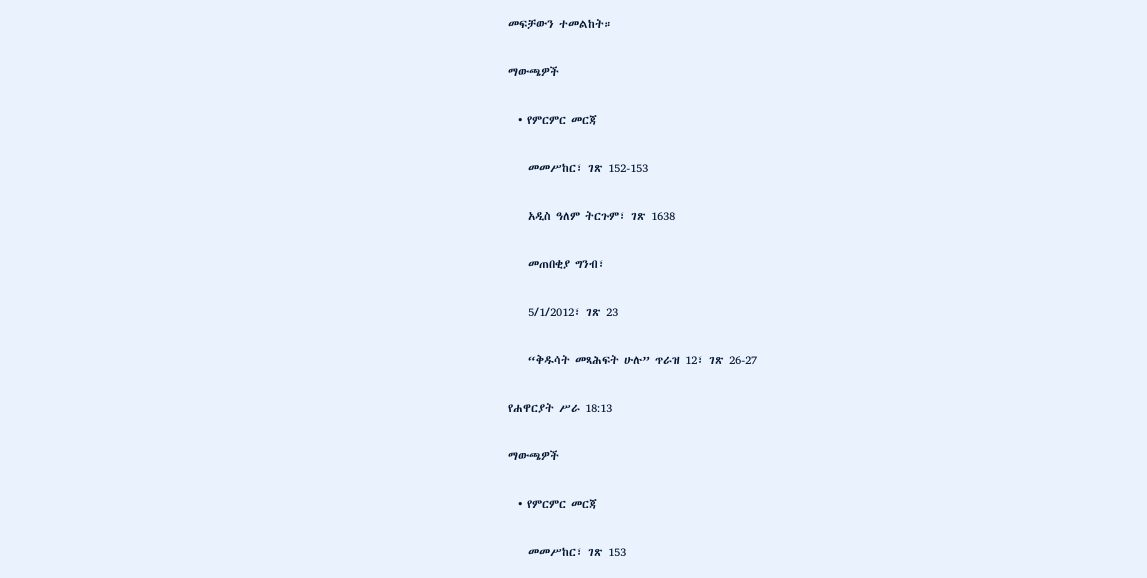መፍቻውን ተመልከት።

ማውጫዎች

  • የምርምር መርጃ

    መመሥከር፣ ገጽ 152-153

    አዲስ ዓለም ትርጉም፣ ገጽ 1638

    መጠበቂያ ግንብ፣

    5/1/2012፣ ገጽ 23

    “ቅዱሳት መጻሕፍት ሁሉ” ጥራዝ 12፣ ገጽ 26-27

የሐዋርያት ሥራ 18:13

ማውጫዎች

  • የምርምር መርጃ

    መመሥከር፣ ገጽ 153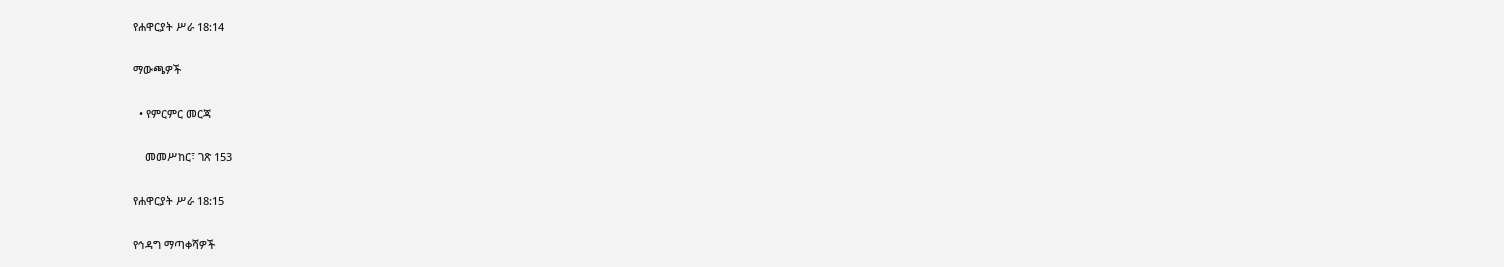የሐዋርያት ሥራ 18:14

ማውጫዎች

  • የምርምር መርጃ

    መመሥከር፣ ገጽ 153

የሐዋርያት ሥራ 18:15

የኅዳግ ማጣቀሻዎች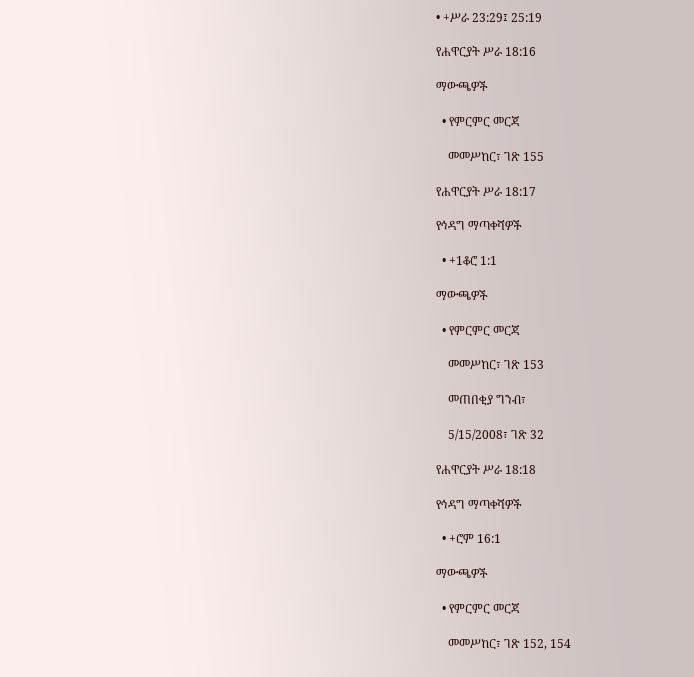• +ሥራ 23:29፤ 25:19

የሐዋርያት ሥራ 18:16

ማውጫዎች

  • የምርምር መርጃ

    መመሥከር፣ ገጽ 155

የሐዋርያት ሥራ 18:17

የኅዳግ ማጣቀሻዎች

  • +1ቆሮ 1:1

ማውጫዎች

  • የምርምር መርጃ

    መመሥከር፣ ገጽ 153

    መጠበቂያ ግንብ፣

    5/15/2008፣ ገጽ 32

የሐዋርያት ሥራ 18:18

የኅዳግ ማጣቀሻዎች

  • +ሮም 16:1

ማውጫዎች

  • የምርምር መርጃ

    መመሥከር፣ ገጽ 152, 154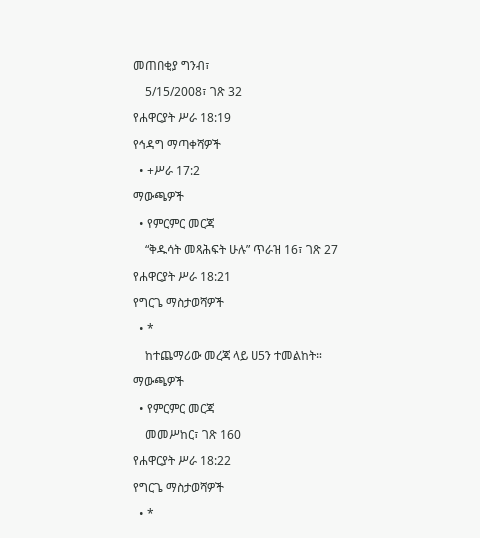መጠበቂያ ግንብ፣

    5/15/2008፣ ገጽ 32

የሐዋርያት ሥራ 18:19

የኅዳግ ማጣቀሻዎች

  • +ሥራ 17:2

ማውጫዎች

  • የምርምር መርጃ

    “ቅዱሳት መጻሕፍት ሁሉ” ጥራዝ 16፣ ገጽ 27

የሐዋርያት ሥራ 18:21

የግርጌ ማስታወሻዎች

  • *

    ከተጨማሪው መረጃ ላይ ሀ5ን ተመልከት።

ማውጫዎች

  • የምርምር መርጃ

    መመሥከር፣ ገጽ 160

የሐዋርያት ሥራ 18:22

የግርጌ ማስታወሻዎች

  • *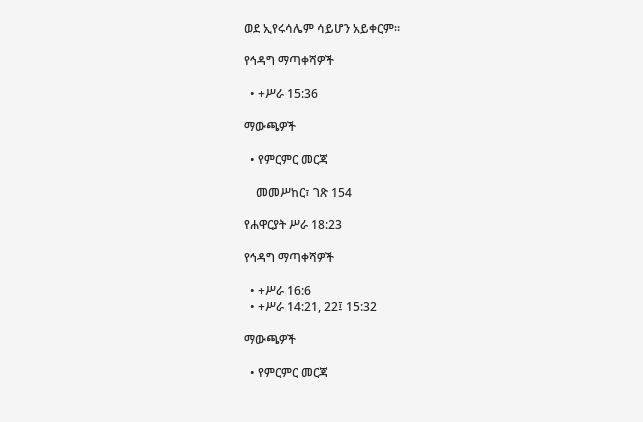ወደ ኢየሩሳሌም ሳይሆን አይቀርም።

የኅዳግ ማጣቀሻዎች

  • +ሥራ 15:36

ማውጫዎች

  • የምርምር መርጃ

    መመሥከር፣ ገጽ 154

የሐዋርያት ሥራ 18:23

የኅዳግ ማጣቀሻዎች

  • +ሥራ 16:6
  • +ሥራ 14:21, 22፤ 15:32

ማውጫዎች

  • የምርምር መርጃ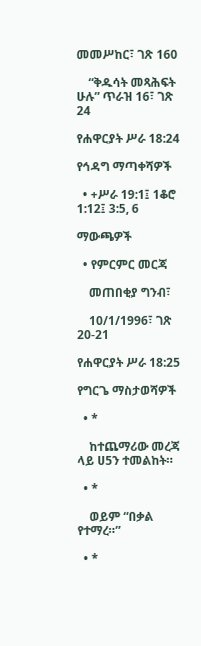መመሥከር፣ ገጽ 160

    “ቅዱሳት መጻሕፍት ሁሉ” ጥራዝ 16፣ ገጽ 24

የሐዋርያት ሥራ 18:24

የኅዳግ ማጣቀሻዎች

  • +ሥራ 19:1፤ 1ቆሮ 1:12፤ 3:5, 6

ማውጫዎች

  • የምርምር መርጃ

    መጠበቂያ ግንብ፣

    10/1/1996፣ ገጽ 20-21

የሐዋርያት ሥራ 18:25

የግርጌ ማስታወሻዎች

  • *

    ከተጨማሪው መረጃ ላይ ሀ5ን ተመልከት።

  • *

    ወይም “በቃል የተማረ።”

  • *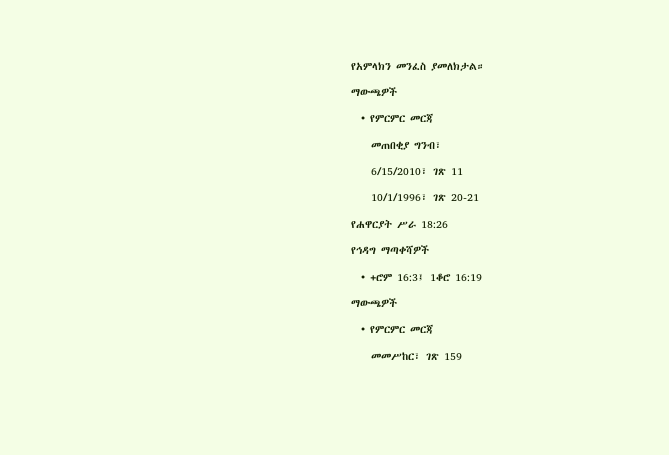የአምላክን መንፈስ ያመለክታል።

ማውጫዎች

  • የምርምር መርጃ

    መጠበቂያ ግንብ፣

    6/15/2010፣ ገጽ 11

    10/1/1996፣ ገጽ 20-21

የሐዋርያት ሥራ 18:26

የኅዳግ ማጣቀሻዎች

  • +ሮም 16:3፤ 1ቆሮ 16:19

ማውጫዎች

  • የምርምር መርጃ

    መመሥከር፣ ገጽ 159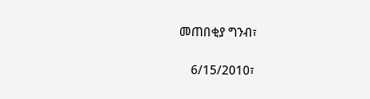መጠበቂያ ግንብ፣

    6/15/2010፣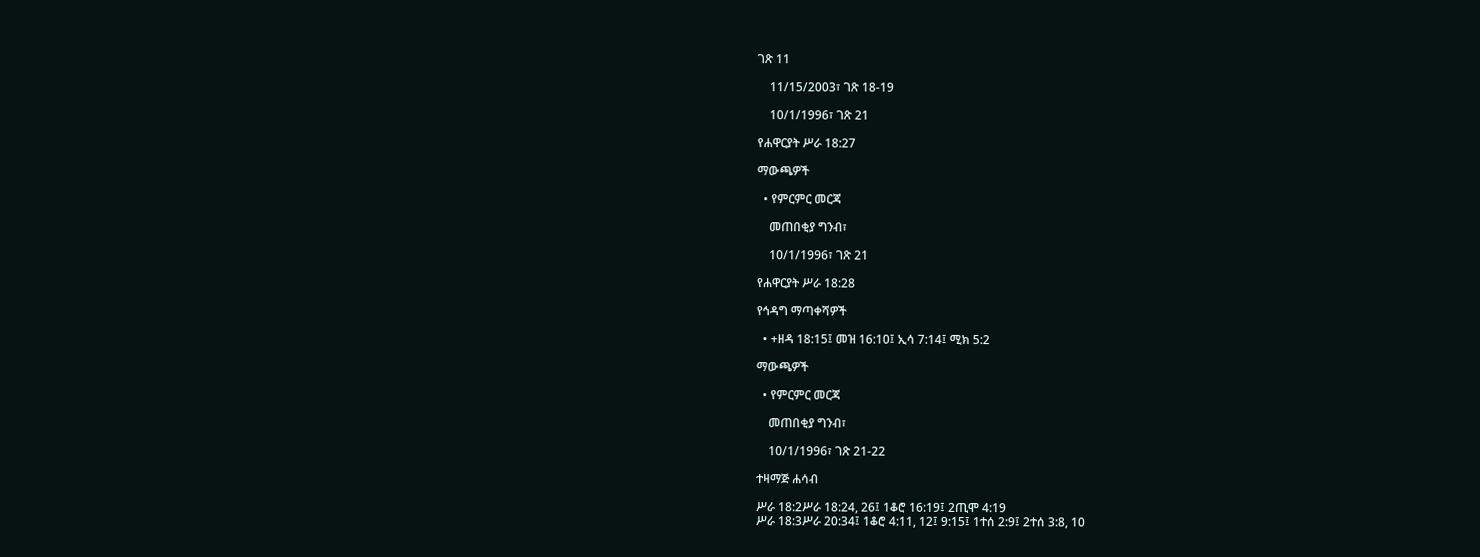ገጽ 11

    11/15/2003፣ ገጽ 18-19

    10/1/1996፣ ገጽ 21

የሐዋርያት ሥራ 18:27

ማውጫዎች

  • የምርምር መርጃ

    መጠበቂያ ግንብ፣

    10/1/1996፣ ገጽ 21

የሐዋርያት ሥራ 18:28

የኅዳግ ማጣቀሻዎች

  • +ዘዳ 18:15፤ መዝ 16:10፤ ኢሳ 7:14፤ ሚክ 5:2

ማውጫዎች

  • የምርምር መርጃ

    መጠበቂያ ግንብ፣

    10/1/1996፣ ገጽ 21-22

ተዛማጅ ሐሳብ

ሥራ 18:2ሥራ 18:24, 26፤ 1ቆሮ 16:19፤ 2ጢሞ 4:19
ሥራ 18:3ሥራ 20:34፤ 1ቆሮ 4:11, 12፤ 9:15፤ 1ተሰ 2:9፤ 2ተሰ 3:8, 10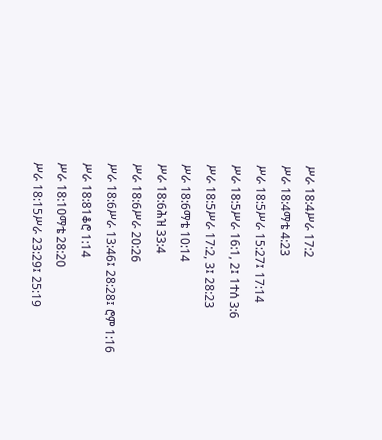ሥራ 18:4ሥራ 17:2
ሥራ 18:4ማቴ 4:23
ሥራ 18:5ሥራ 15:27፤ 17:14
ሥራ 18:5ሥራ 16:1, 2፤ 1ተሰ 3:6
ሥራ 18:5ሥራ 17:2, 3፤ 28:23
ሥራ 18:6ማቴ 10:14
ሥራ 18:6ሕዝ 33:4
ሥራ 18:6ሥራ 20:26
ሥራ 18:6ሥራ 13:46፤ 28:28፤ ሮም 1:16
ሥራ 18:81ቆሮ 1:14
ሥራ 18:10ማቴ 28:20
ሥራ 18:15ሥራ 23:29፤ 25:19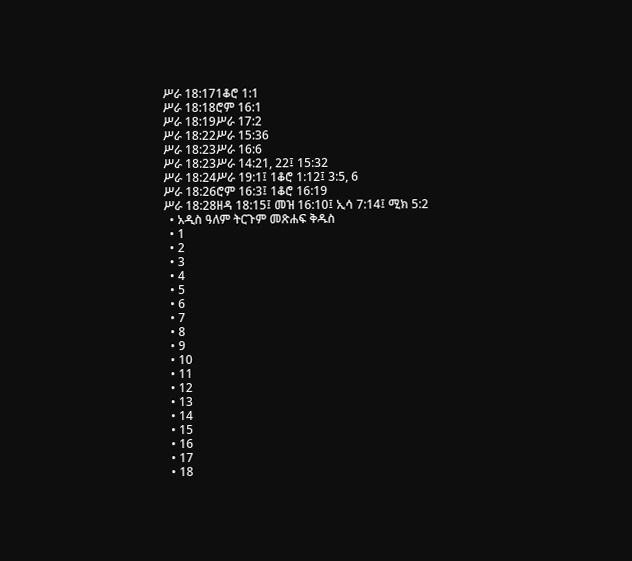ሥራ 18:171ቆሮ 1:1
ሥራ 18:18ሮም 16:1
ሥራ 18:19ሥራ 17:2
ሥራ 18:22ሥራ 15:36
ሥራ 18:23ሥራ 16:6
ሥራ 18:23ሥራ 14:21, 22፤ 15:32
ሥራ 18:24ሥራ 19:1፤ 1ቆሮ 1:12፤ 3:5, 6
ሥራ 18:26ሮም 16:3፤ 1ቆሮ 16:19
ሥራ 18:28ዘዳ 18:15፤ መዝ 16:10፤ ኢሳ 7:14፤ ሚክ 5:2
  • አዲስ ዓለም ትርጉም መጽሐፍ ቅዱስ
  • 1
  • 2
  • 3
  • 4
  • 5
  • 6
  • 7
  • 8
  • 9
  • 10
  • 11
  • 12
  • 13
  • 14
  • 15
  • 16
  • 17
  • 18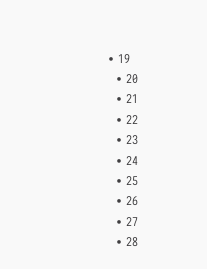• 19
  • 20
  • 21
  • 22
  • 23
  • 24
  • 25
  • 26
  • 27
  • 28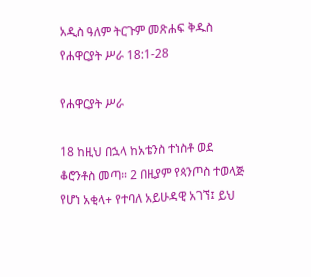አዲስ ዓለም ትርጉም መጽሐፍ ቅዱስ
የሐዋርያት ሥራ 18:1-28

የሐዋርያት ሥራ

18 ከዚህ በኋላ ከአቴንስ ተነስቶ ወደ ቆሮንቶስ መጣ። 2 በዚያም የጳንጦስ ተወላጅ የሆነ አቂላ+ የተባለ አይሁዳዊ አገኘ፤ ይህ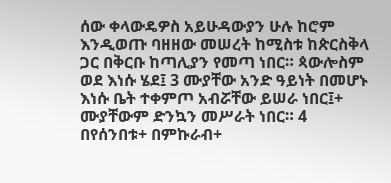ሰው ቀላውዴዎስ አይሁዳውያን ሁሉ ከሮም እንዲወጡ ባዘዘው መሠረት ከሚስቱ ከጵርስቅላ ጋር በቅርቡ ከጣሊያን የመጣ ነበር። ጳውሎስም ወደ እነሱ ሄደ፤ 3 ሙያቸው አንድ ዓይነት በመሆኑ እነሱ ቤት ተቀምጦ አብሯቸው ይሠራ ነበር፤+ ሙያቸውም ድንኳን መሥራት ነበር። 4 በየሰንበቱ+ በምኩራብ+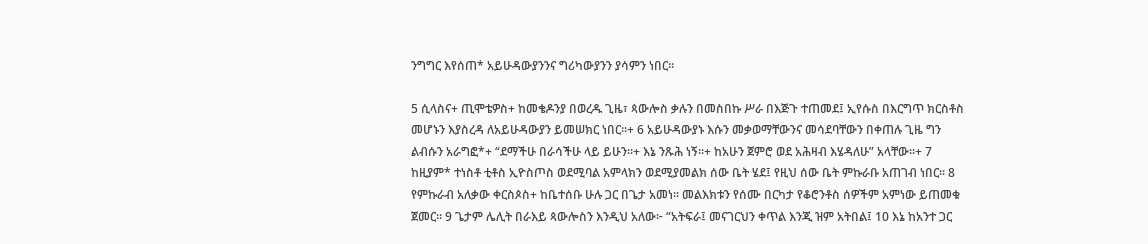ንግግር እየሰጠ* አይሁዳውያንንና ግሪካውያንን ያሳምን ነበር።

5 ሲላስና+ ጢሞቴዎስ+ ከመቄዶንያ በወረዱ ጊዜ፣ ጳውሎስ ቃሉን በመስበኩ ሥራ በእጅጉ ተጠመደ፤ ኢየሱስ በእርግጥ ክርስቶስ መሆኑን እያስረዳ ለአይሁዳውያን ይመሠክር ነበር።+ 6 አይሁዳውያኑ እሱን መቃወማቸውንና መሳደባቸውን በቀጠሉ ጊዜ ግን ልብሱን አራግፎ*+ “ደማችሁ በራሳችሁ ላይ ይሁን።+ እኔ ንጹሕ ነኝ።+ ከአሁን ጀምሮ ወደ አሕዛብ እሄዳለሁ” አላቸው።+ 7 ከዚያም* ተነስቶ ቲቶስ ኢዮስጦስ ወደሚባል አምላክን ወደሚያመልክ ሰው ቤት ሄደ፤ የዚህ ሰው ቤት ምኩራቡ አጠገብ ነበር። 8 የምኩራብ አለቃው ቀርስጶስ+ ከቤተሰቡ ሁሉ ጋር በጌታ አመነ። መልእክቱን የሰሙ በርካታ የቆሮንቶስ ሰዎችም አምነው ይጠመቁ ጀመር። 9 ጌታም ሌሊት በራእይ ጳውሎስን እንዲህ አለው፦ “አትፍራ፤ መናገርህን ቀጥል እንጂ ዝም አትበል፤ 10 እኔ ከአንተ ጋር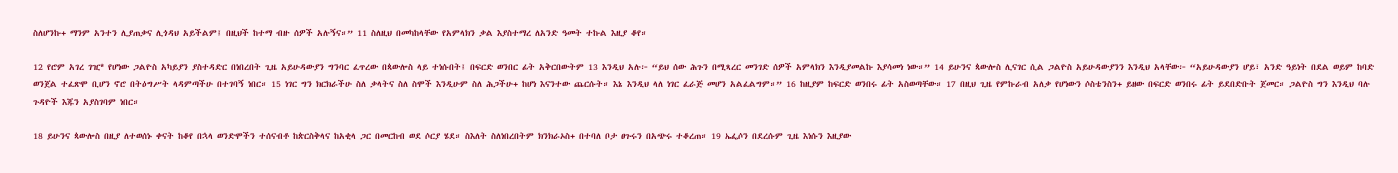ስለሆንኩ+ ማንም አንተን ሊያጠቃና ሊጎዳህ አይችልም፤ በዚህች ከተማ ብዙ ሰዎች አሉኝና።” 11 ስለዚህ በመካከላቸው የአምላክን ቃል እያስተማረ ለአንድ ዓመት ተኩል እዚያ ቆየ።

12 የሮም አገረ ገዢ* የሆነው ጋልዮስ አካይያን ያስተዳድር በነበረበት ጊዜ አይሁዳውያን ግንባር ፈጥረው በጳውሎስ ላይ ተነሱበት፤ በፍርድ ወንበር ፊት አቅርበውትም 13 እንዲህ አሉ፦ “ይህ ሰው ሕጉን በሚጻረር መንገድ ሰዎች አምላክን እንዲያመልኩ እያሳመነ ነው።” 14 ይሁንና ጳውሎስ ሊናገር ሲል ጋልዮስ አይሁዳውያንን እንዲህ አላቸው፦ “አይሁዳውያን ሆይ፣ አንድ ዓይነት በደል ወይም ከባድ ወንጀል ተፈጽሞ ቢሆን ኖሮ በትዕግሥት ላዳምጣችሁ በተገባኝ ነበር። 15 ነገር ግን ክርክራችሁ ስለ ቃላትና ስለ ስሞች እንዲሁም ስለ ሕጋችሁ+ ከሆነ እናንተው ጨርሱት። እኔ እንዲህ ላለ ነገር ፈራጅ መሆን አልፈልግም።” 16 ከዚያም ከፍርድ ወንበሩ ፊት አስወጣቸው። 17 በዚህ ጊዜ የምኩራብ አለቃ የሆነውን ሶስቴንስን+ ይዘው በፍርድ ወንበሩ ፊት ይደበድቡት ጀመር። ጋልዮስ ግን እንዲህ ባሉ ጉዳዮች እጁን አያስገባም ነበር።

18 ይሁንና ጳውሎስ በዚያ ለተወሰኑ ቀናት ከቆየ በኋላ ወንድሞችን ተሰናብቶ ከጵርስቅላና ከአቂላ ጋር በመርከብ ወደ ሶርያ ሄደ። ስእለት ስለነበረበትም ክንክራኦስ+ በተባለ ቦታ ፀጉሩን በአጭሩ ተቆረጠ። 19 ኤፌሶን በደረሱም ጊዜ እነሱን እዚያው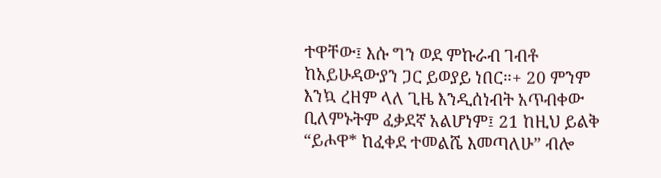ተዋቸው፤ እሱ ግን ወደ ምኩራብ ገብቶ ከአይሁዳውያን ጋር ይወያይ ነበር።+ 20 ምንም እንኳ ረዘም ላለ ጊዜ እንዲሰነብት አጥብቀው ቢለምኑትም ፈቃደኛ አልሆነም፤ 21 ከዚህ ይልቅ “ይሖዋ* ከፈቀደ ተመልሼ እመጣለሁ” ብሎ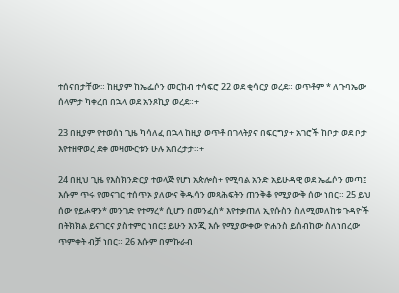ተሰናበታቸው። ከዚያም ከኤፌሶን መርከብ ተሳፍሮ 22 ወደ ቂሳርያ ወረደ። ወጥቶም * ለጉባኤው ሰላምታ ካቀረበ በኋላ ወደ አንጾኪያ ወረደ።+

23 በዚያም የተወሰነ ጊዜ ካሳለፈ በኋላ ከዚያ ወጥቶ በገላትያና በፍርግያ+ አገሮች ከቦታ ወደ ቦታ እየተዘዋወረ ደቀ መዛሙርቱን ሁሉ አበረታታ።+

24 በዚህ ጊዜ የእስክንድርያ ተወላጅ የሆነ አጵሎስ+ የሚባል አንድ አይሁዳዊ ወደ ኤፌሶን መጣ፤ እሱም ጥሩ የመናገር ተሰጥኦ ያለውና ቅዱሳን መጻሕፍትን ጠንቅቆ የሚያውቅ ሰው ነበር። 25 ይህ ሰው የይሖዋን* መንገድ የተማረ* ሲሆን በመንፈስ* እየተቃጠለ ኢየሱስን ስለሚመለከቱ ጉዳዮች በትክክል ይናገርና ያስተምር ነበር፤ ይሁን እንጂ እሱ የሚያውቀው ዮሐንስ ይሰብከው ስለነበረው ጥምቀት ብቻ ነበር። 26 እሱም በምኩራብ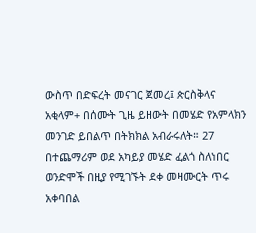ውስጥ በድፍረት መናገር ጀመረ፤ ጵርስቅላና አቂላም+ በሰሙት ጊዜ ይዘውት በመሄድ የአምላክን መንገድ ይበልጥ በትክክል አብራሩለት። 27 በተጨማሪም ወደ አካይያ መሄድ ፈልጎ ስለነበር ወንድሞች በዚያ የሚገኙት ደቀ መዛሙርት ጥሩ አቀባበል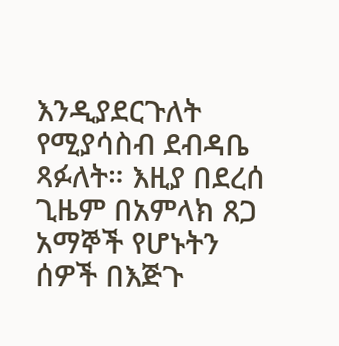እንዲያደርጉለት የሚያሳስብ ደብዳቤ ጻፉለት። እዚያ በደረሰ ጊዜም በአምላክ ጸጋ አማኞች የሆኑትን ሰዎች በእጅጉ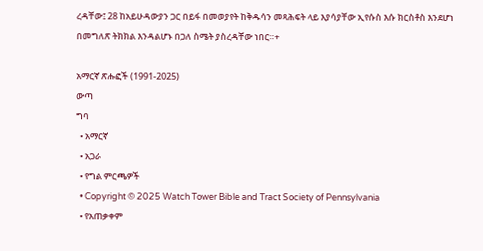ረዳቸው፤ 28 ከአይሁዳውያን ጋር በይፋ በመወያየት ከቅዱሳን መጻሕፍት ላይ እያሳያቸው ኢየሱስ እሱ ክርስቶስ እንደሆነ በመግለጽ ትክክል እንዳልሆኑ በጋለ ስሜት ያስረዳቸው ነበር።+

አማርኛ ጽሑፎች (1991-2025)
ውጣ
ግባ
  • አማርኛ
  • አጋራ
  • የግል ምርጫዎች
  • Copyright © 2025 Watch Tower Bible and Tract Society of Pennsylvania
  • የአጠቃቀም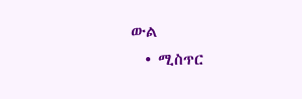ውል
  • ሚስጥር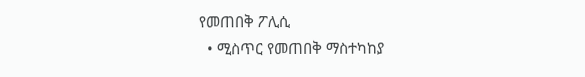የመጠበቅ ፖሊሲ
  • ሚስጥር የመጠበቅ ማስተካከያ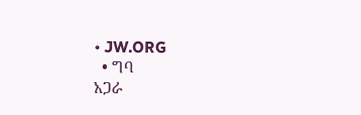• JW.ORG
  • ግባ
አጋራ